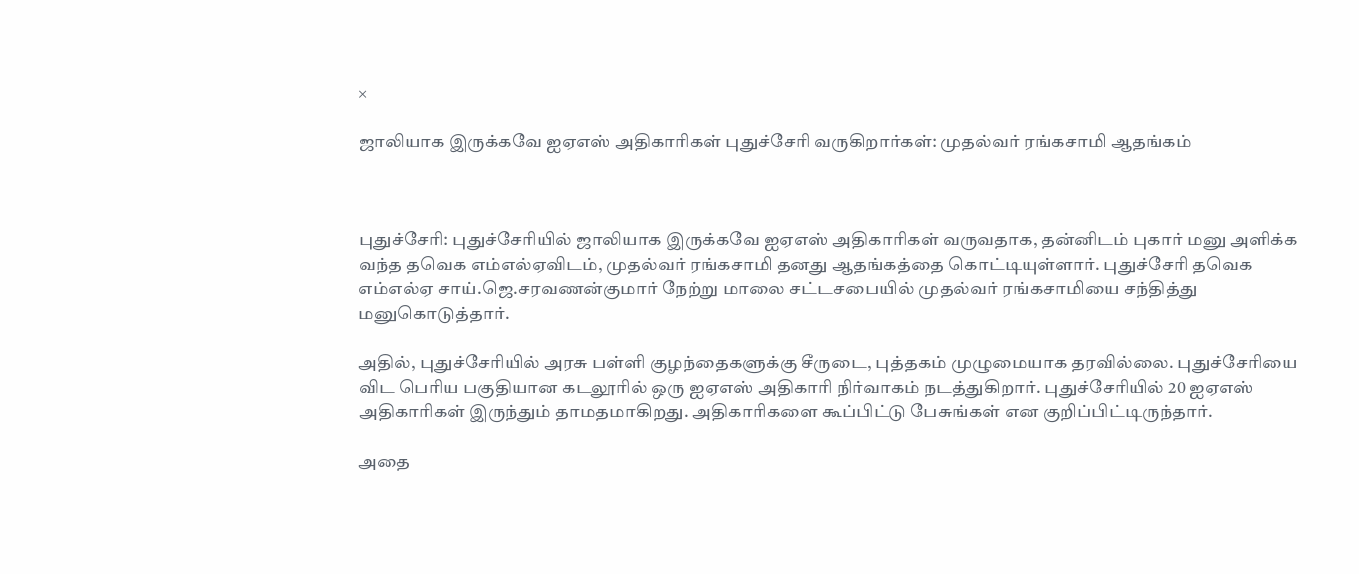×

ஜாலியாக இருக்கவே ஐஏஎஸ் அதிகாரிகள் புதுச்சேரி வருகிறார்கள்: முதல்வர் ரங்கசாமி ஆதங்கம்



புதுச்சேரி: புதுச்சேரியில் ஜாலியாக இருக்கவே ஐஏஎஸ் அதிகாரிகள் வருவதாக, தன்னிடம் புகார் மனு அளிக்க வந்த தவெக எம்எல்ஏவிடம், முதல்வர் ரங்கசாமி தனது ஆதங்கத்தை கொட்டியுள்ளார். புதுச்சேரி தவெக எம்எல்ஏ சாய்.ஜெ.சரவணன்குமார் நேற்று மாலை சட்டசபையில் முதல்வர் ரங்கசாமியை சந்தித்து மனுகொடுத்தார்.

அதில், புதுச்சேரியில் அரசு பள்ளி குழந்தைகளுக்கு சீருடை, புத்தகம் முழுமையாக தரவில்லை. புதுச்சேரியை விட பெரிய பகுதியான கடலூரில் ஒரு ஐஏஎஸ் அதிகாரி நிர்வாகம் நடத்துகிறார். புதுச்சேரியில் 20 ஐஏஎஸ் அதிகாரிகள் இருந்தும் தாமதமாகிறது. அதிகாரிகளை கூப்பிட்டு பேசுங்கள் என குறிப்பிட்டிருந்தார்.

அதை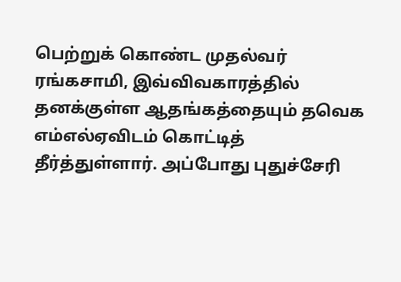பெற்றுக் கொண்ட முதல்வர் ரங்கசாமி, இவ்விவகாரத்தில் தனக்குள்ள ஆதங்கத்தையும் தவெக எம்எல்ஏவிடம் கொட்டித் தீர்த்துள்ளார். அப்போது புதுச்சேரி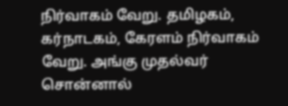நிர்வாகம் வேறு. தமிழகம், கர்நாடகம், கேரளம் நிர்வாகம் வேறு. அங்கு முதல்வர் சொன்னால்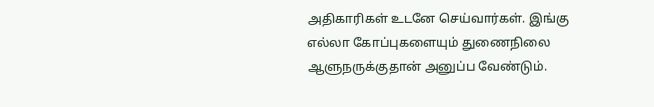அதிகாரிகள் உடனே செய்வார்கள். இங்கு எல்லா கோப்புகளையும் துணைநிலை ஆளுநருக்குதான் அனுப்ப வேண்டும்.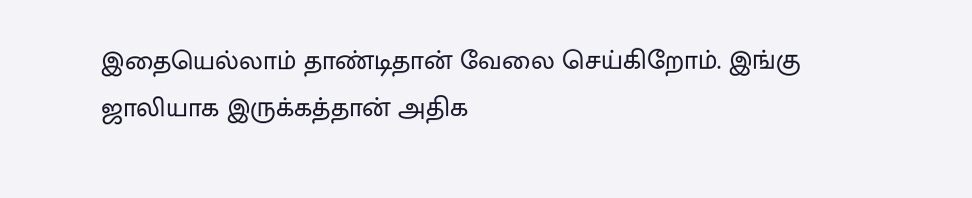இதையெல்லாம் தாண்டிதான் வேலை செய்கிறோம். இங்கு ஜாலியாக இருக்கத்தான் அதிக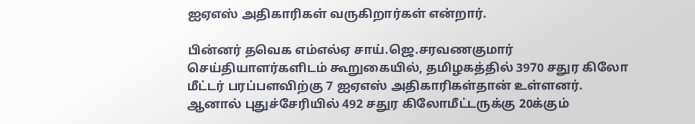ஐஏஎஸ் அதிகாரிகள் வருகிறார்கள் என்றார்.

பின்னர் தவெக எம்எல்ஏ சாய்.ஜெ.சரவணகுமார் செய்தியாளர்களிடம் கூறுகையில், தமிழகத்தில் 3970 சதுர கிலோ மீட்டர் பரப்பளவிற்கு 7 ஐஏஎஸ் அதிகாரிகள்தான் உள்ளனர். ஆனால் புதுச்சேரியில் 492 சதுர கிலோமீட்டருக்கு 20க்கும்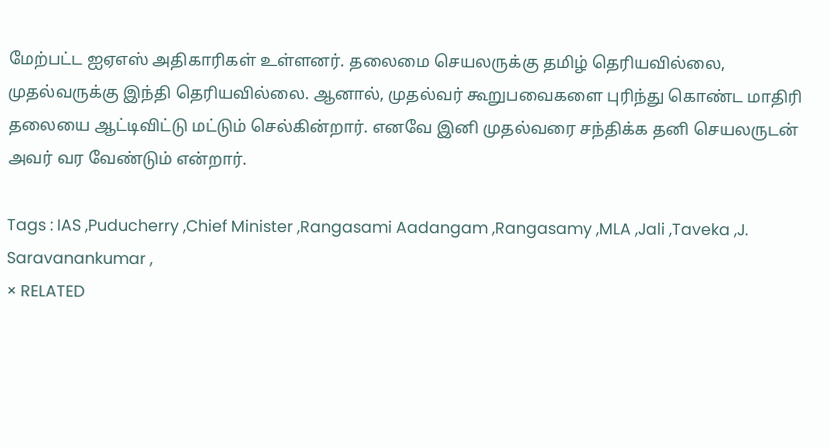மேற்பட்ட ஐஏஎஸ் அதிகாரிகள் உள்ளனர். தலைமை செயலருக்கு தமிழ் தெரியவில்லை, முதல்வருக்கு இந்தி தெரியவில்லை. ஆனால், முதல்வர் கூறுபவைகளை புரிந்து கொண்ட மாதிரி தலையை ஆட்டிவிட்டு மட்டும் செல்கின்றார். எனவே இனி முதல்வரை சந்திக்க தனி செயலருடன் அவர் வர வேண்டும் என்றார்.

Tags : IAS ,Puducherry ,Chief Minister ,Rangasami Aadangam ,Rangasamy ,MLA ,Jali ,Taveka ,J. Saravanankumar ,
× RELATED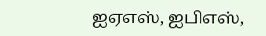ஐஏஎஸ், ஐபிஎஸ்,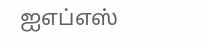ஐஎப்எஸ்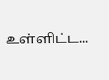உள்ளிட்ட...